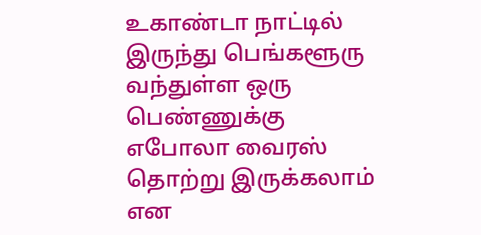உகாண்டா நாட்டில் இருந்து பெங்களூரு வந்துள்ள ஒரு பெண்ணுக்கு எபோலா வைரஸ் தொற்று இருக்கலாம் என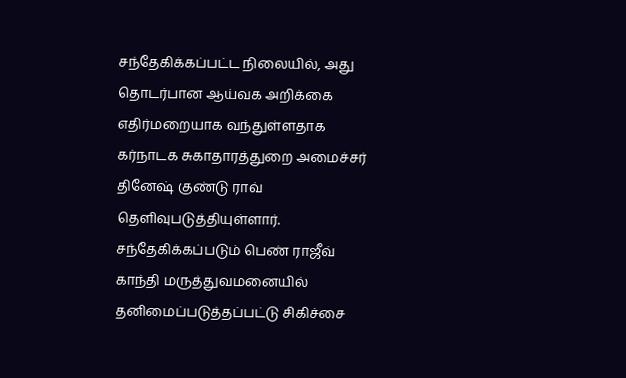சந்தேகிக்கப்பட்ட நிலையில், அது தொடர்பான ஆய்வக அறிக்கை எதிர்மறையாக வந்துள்ளதாக கர்நாடக சுகாதாரத்துறை அமைச்சர் தினேஷ் குண்டு ராவ் தெளிவுபடுத்தியுள்ளார். சந்தேகிக்கப்படும் பெண் ராஜீவ் காந்தி மருத்துவமனையில் தனிமைப்படுத்தப்பட்டு சிகிச்சை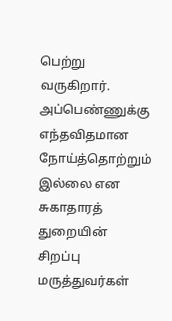பெற்று வருகிறார். அப்பெண்ணுக்கு எந்தவிதமான நோய்த்தொற்றும் இல்லை என சுகாதாரத் துறையின் சிறப்பு மருத்துவர்கள்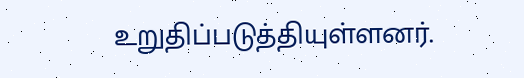உறுதிப்படுத்தியுள்ளனர்.